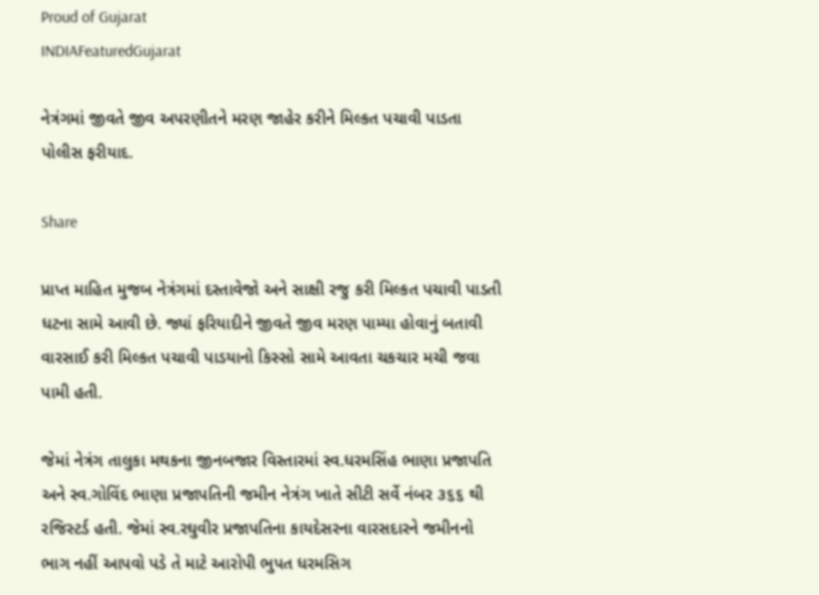Proud of Gujarat
INDIAFeaturedGujarat

નેત્રંગમાં જીવતે જીવ અપરણીતને મરણ જાહેર કરીને મિલ્કત પચાવી પાડતા પોલીસ ફરીયાદ.

Share

પ્રાપ્ત માહિત મુજબ નેત્રંગમાં દસ્તાવેજો અને સાક્ષી રજુ કરી મિલ્કત પચાવી પાડતી ધટના સામે આવી છે. જ્યાં ફરિયાદીને જીવતે જીવ મરણ પામ્યા હોવાનું બતાવી વારસાઈ કરી મિલ્કત પચાવી પાડયાનો કિસ્સો સામે આવતા ચકચાર મચી જવા પામી હતી.

જેમાં નેત્રંગ તાલુકા મથકના જીનબજાર વિસ્તારમાં સ્વ.ધરમસિંહ ભાણા પ્રજાપતિ અને સ્વ.ગોવિંદ ભાણા પ્રજાપતિની જમીન નેત્રંગ ખાતે સીટી સર્વે નંબર ૩૬૬ થી રજિસ્ટર્ડ હતી. જેમાં સ્વ.રઘુવીર પ્રજાપતિના કાયદેસરના વારસદારને જમીનનો ભાગ નહીં આપવો પડે તે માટે આરોપી ભુપત ધરમસિગ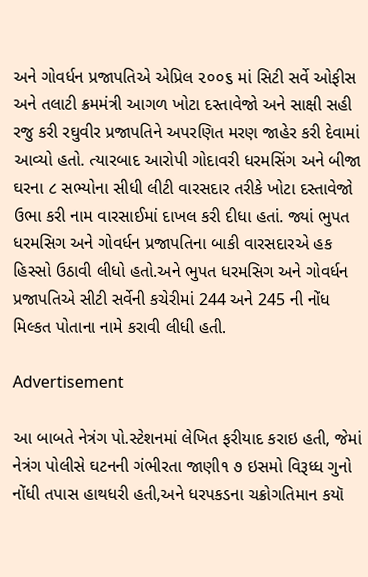અને ગોવર્ધન પ્રજાપતિએ એપ્રિલ ૨૦૦૬ માં સિટી સર્વે ઓફીસ અને તલાટી ક્રમમંત્રી આગળ ખોટા દસ્તાવેજો અને સાક્ષી સહી રજુ કરી રઘુવીર પ્રજાપતિને અપરણિત મરણ જાહેર કરી દેવામાં આવ્યો હતો. ત્યારબાદ આરોપી ગોદાવરી ધરમસિંગ અને બીજા ઘરના ૮ સભ્યોના સીધી લીટી વારસદાર તરીકે ખોટા દસ્તાવેજો ઉભા કરી નામ વારસાઈમાં દાખલ કરી દીધા હતાં. જ્યાં ભુપત ધરમસિગ અને ગોવર્ધન પ્રજાપતિના બાકી વારસદારએ હક હિસ્સો ઉઠાવી લીધો હતો.અને ભુપત ધરમસિગ અને ગોવર્ધન પ્રજાપતિએ સીટી સર્વેની કચેરીમાં 244 અને 245 ની નોંધ મિલ્કત પોતાના નામે કરાવી લીધી હતી.

Advertisement

આ બાબતે નેત્રંગ પો.સ્ટેશનમાં લેખિત ફરીયાદ કરાઇ હતી, જેમાં નેત્રંગ પોલીસે ઘટનની ગંભીરતા જાણી૧ ૭ ઇસમો વિરૂધ્ધ ગુનો નોંધી તપાસ હાથધરી હતી,અને ધરપકડના ચક્રોગતિમાન કયૉ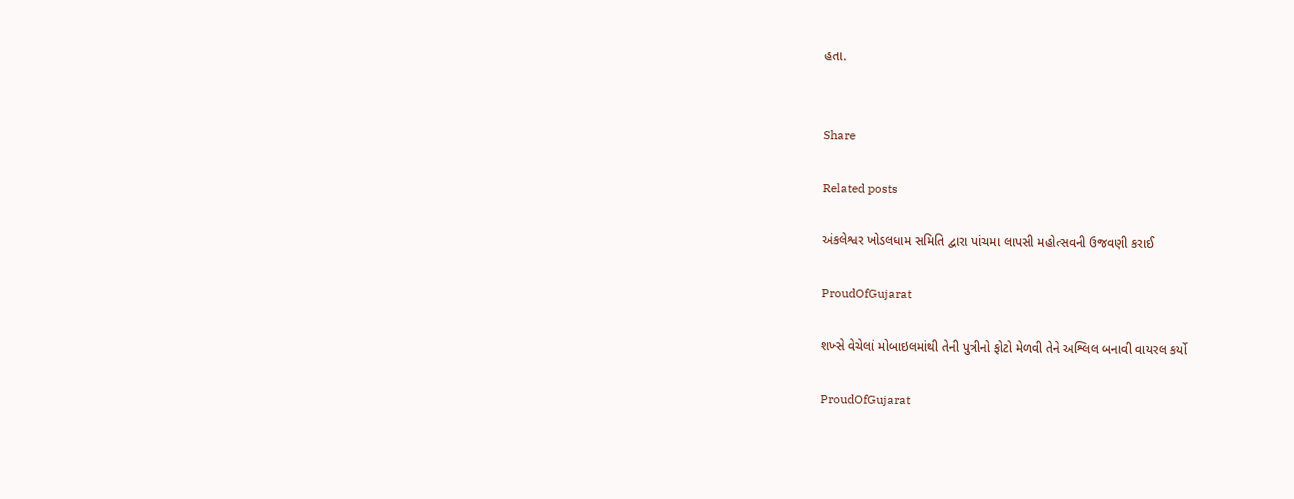હતા.


Share

Related posts

અંકલેશ્વર ખોડલધામ સમિતિ દ્વારા પાંચમા લાપસી મહોત્સવની ઉજવણી કરાઈ

ProudOfGujarat

શખ્સે વેચેલાં મોબાઇલમાંથી તેની પુત્રીનો ફોટો મેળવી તેને અશ્લિલ બનાવી વાયરલ કર્યો

ProudOfGujarat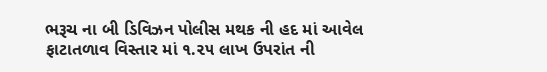ભરૂચ ના બી ડિવિઝન પોલીસ મથક ની હદ માં આવેલ ફાટાતળાવ વિસ્તાર માં ૧.૨૫ લાખ ઉપરાંત ની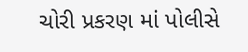ચોરી પ્રકરણ માં પોલીસે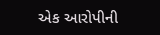એક આરોપીની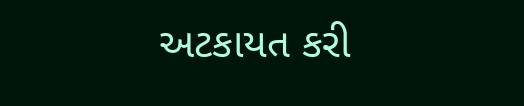અટકાયત કરી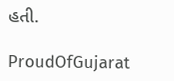હતી.

ProudOfGujarat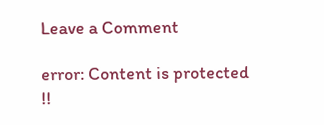Leave a Comment

error: Content is protected !!